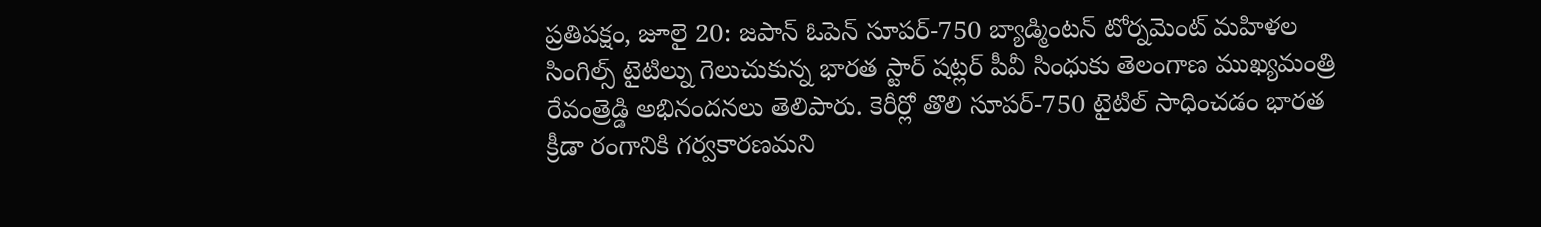ప్రతిపక్షం, జూలై 20: జపాన్ ఓపెన్ సూపర్-750 బ్యాడ్మింటన్ టోర్నమెంట్ మహిళల సింగిల్స్ టైటిల్ను గెలుచుకున్న భారత స్టార్ షట్లర్ పీవీ సింధుకు తెలంగాణ ముఖ్యమంత్రి రేవంత్రెడ్డి అభినందనలు తెలిపారు. కెరీర్లో తొలి సూపర్-750 టైటిల్ సాధించడం భారత క్రీడా రంగానికి గర్వకారణమని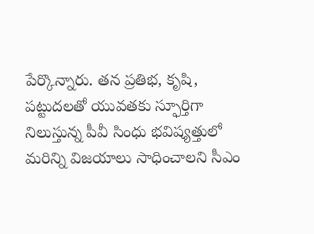పేర్కొన్నారు. తన ప్రతిభ, కృషి, పట్టుదలతో యువతకు స్ఫూర్తిగా నిలుస్తున్న పీవీ సింధు భవిష్యత్తులో మరిన్ని విజయాలు సాధించాలని సీఎం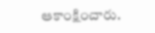ఆకాంక్షించారు.